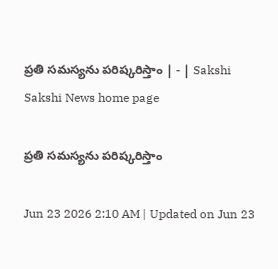ప్రతి సమస్యను పరిష్కరిస్తాం | - | Sakshi
Sakshi News home page

ప్రతి సమస్యను పరిష్కరిస్తాం

Jun 23 2026 2:10 AM | Updated on Jun 23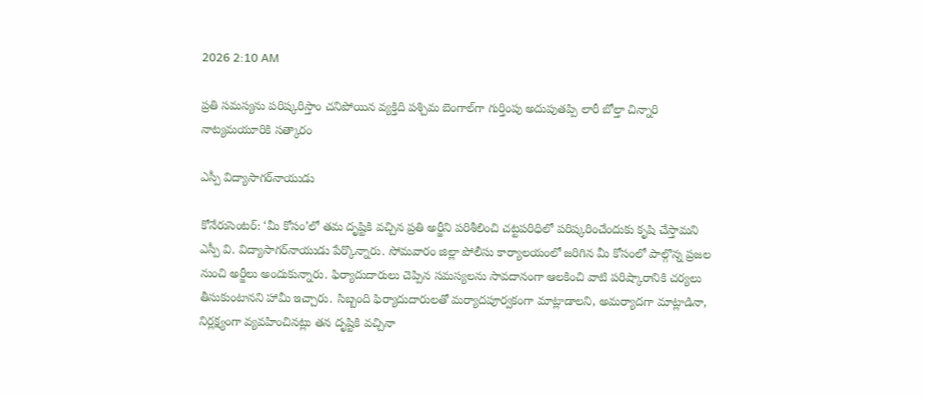2026 2:10 AM

ప్రతి సమస్యను పరిష్కరిస్తాం చనిపోయిన వ్యక్తిది పశ్చిమ బెంగాల్‌గా గుర్తింపు అదుపుతప్పి లారీ బోల్తా చిన్నారి నాట్యమయూరికి సత్కారం

ఎస్పీ విద్యాసాగర్‌నాయుడు

కోనేరుసెంటర్‌: ‘మీ కోసం’లో తమ దృష్టికి వచ్చిన ప్రతి అర్జీని పరిశీలించి చట్టపరిధిలో పరిష్కరించేందుకు కృషి చేస్తామని ఎస్పీ వి. విద్యాసాగర్‌నాయుడు పేర్కొన్నారు. సోమవారం జిల్లా పోలీసు కార్యాలయంలో జరిగిన మీ కోసంలో పాల్గొన్న ప్రజల నుంచి అర్జీలు అందుకున్నారు. ఫిర్యాదుదారులు చెప్పిన సమస్యలను సావదానంగా ఆలకించి వాటి పరిష్కారానికి చర్యలు తీసుకుంటానని హామీ ఇచ్చారు. సిబ్బంది ఫిర్యాదుదారులతో మర్యాదపూర్వకంగా మాట్లాడాలని, అమర్యాదగా మాట్లాడినా, నిర్లక్ష్యంగా వ్యవహించినట్లు తన దృష్టికి వచ్చినా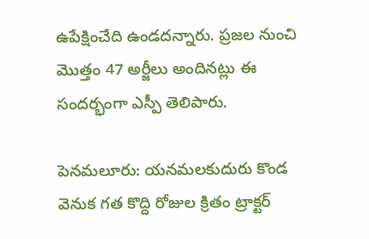ఉపేక్షించేది ఉండదన్నారు. ప్రజల నుంచి మొత్తం 47 అర్జీలు అందినట్లు ఈ సందర్భంగా ఎస్పీ తెలిపారు.

పెనమలూరు: యనమలకుదురు కొండ వెనుక గత కొద్ది రోజుల క్రితం ట్రాక్టర్‌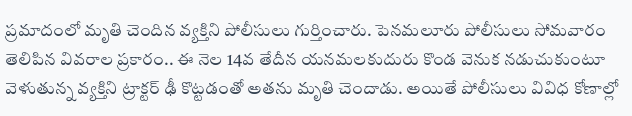ప్రమాదంలో మృతి చెందిన వ్యక్తిని పోలీసులు గుర్తించారు. పెనమలూరు పోలీసులు సోమవారం తెలిపిన వివరాల ప్రకారం.. ఈ నెల 14వ తేదీన యనమలకుదురు కొండ వెనుక నడుచుకుంటూ వెళుతున్న వ్యక్తిని ట్రాక్టర్‌ ఢీ కొట్టడంతో అతను మృతి చెందాడు. అయితే పోలీసులు వివిధ కోణాల్లో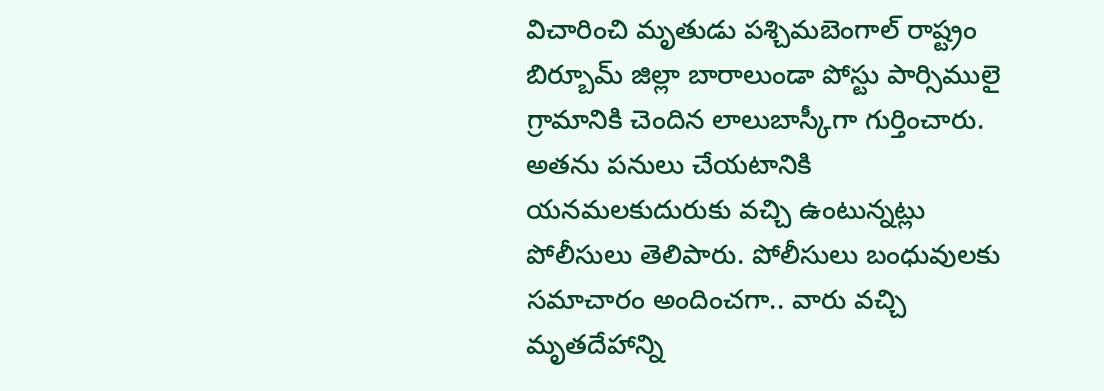విచారించి మృతుడు పశ్చిమబెంగాల్‌ రాష్ట్రం బిర్బూమ్‌ జిల్లా బారాలుండా పోస్టు పార్సిములై గ్రామానికి చెందిన లాలుబాస్కీగా గుర్తించారు. అతను పనులు చేయటానికి యనమలకుదురుకు వచ్చి ఉంటున్నట్లు పోలీసులు తెలిపారు. పోలీసులు బంధువులకు సమాచారం అందించగా.. వారు వచ్చి మృతదేహాన్ని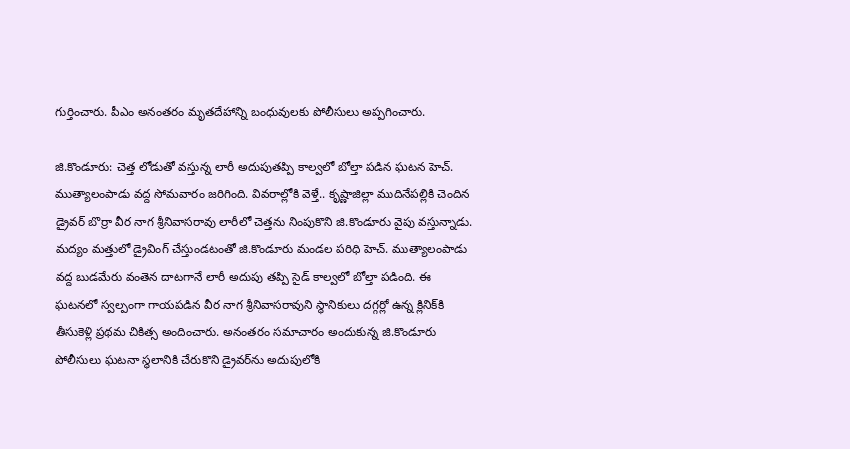గుర్తించారు. పీఎం అనంతరం మృతదేహాన్ని బంధువులకు పోలీసులు అప్పగించారు.

జి.కొండూరు: చెత్త లోడుతో వస్తున్న లారీ అదుపుతప్పి కాల్వలో బోల్తా పడిన ఘటన హెచ్‌. ముత్యాలంపాడు వద్ద సోమవారం జరిగింది. వివరాల్లోకి వెళ్తే.. కృష్ణాజిల్లా ముదినేపల్లికి చెందిన డ్రైవర్‌ బొర్రా వీర నాగ శ్రీనివాసరావు లారీలో చెత్తను నింపుకొని జి.కొండూరు వైపు వస్తున్నాడు. మద్యం మత్తులో డ్రైవింగ్‌ చేస్తుండటంతో జి.కొండూరు మండల పరిధి హెచ్‌. ముత్యాలంపాడు వద్ద బుడమేరు వంతెన దాటగానే లారీ అదుపు తప్పి సైడ్‌ కాల్వలో బోల్తా పడింది. ఈ ఘటనలో స్వల్పంగా గాయపడిన వీర నాగ శ్రీనివాసరావుని స్థానికులు దగ్గర్లో ఉన్న క్లినిక్‌కి తీసుకెళ్లి ప్రథమ చికిత్స అందించారు. అనంతరం సమాచారం అందుకున్న జి.కొండూరు పోలీసులు ఘటనా స్థలానికి చేరుకొని డ్రైవర్‌ను అదుపులోకి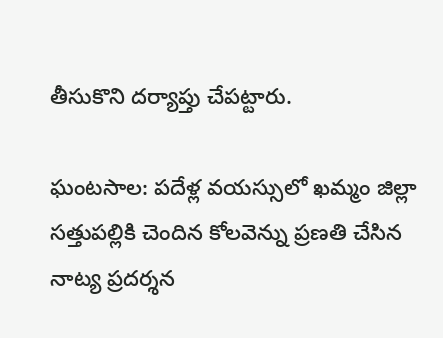తీసుకొని దర్యాప్తు చేపట్టారు.

ఘంటసాల: పదేళ్ల వయస్సులో ఖమ్మం జిల్లా సత్తుపల్లికి చెందిన కోలవెన్ను ప్రణతి చేసిన నాట్య ప్రదర్శన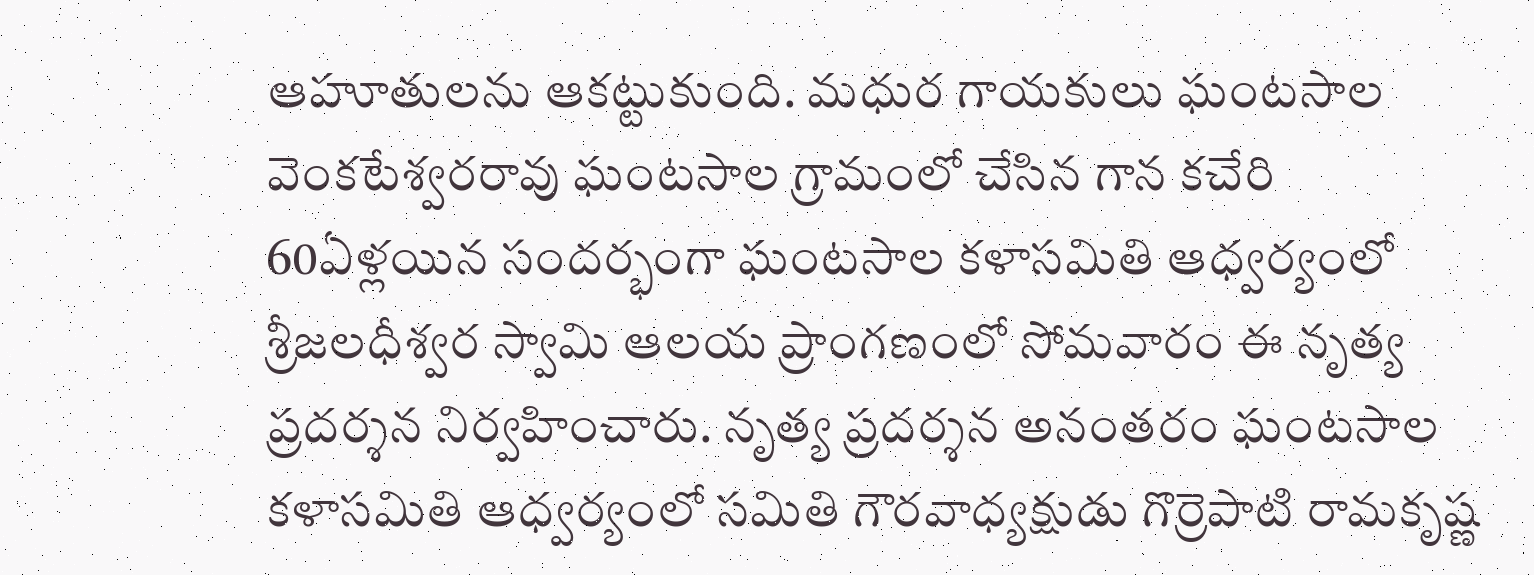ఆహూతులను ఆకట్టుకుంది. మధుర గాయకులు ఘంటసాల వెంకటేశ్వరరావు ఘంటసాల గ్రామంలో చేసిన గాన కచేరి 60ఏళ్లయిన సందర్భంగా ఘంటసాల కళాసమితి ఆధ్వర్యంలో శ్రీజలధీశ్వర స్వామి ఆలయ ప్రాంగణంలో సోమవారం ఈ నృత్య ప్రదర్శన నిర్వహించారు. నృత్య ప్రదర్శన అనంతరం ఘంటసాల కళాసమితి ఆధ్వర్యంలో సమితి గౌరవాధ్యక్షుడు గొర్రెపాటి రామకృష్ణ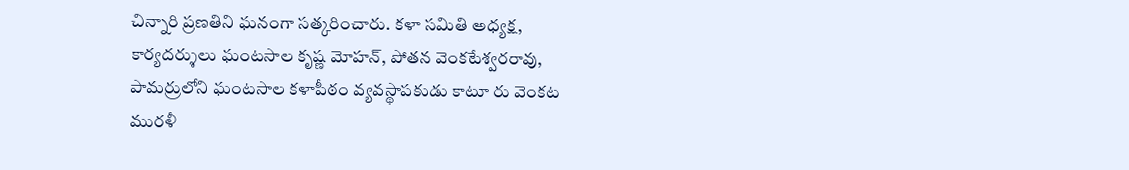చిన్నారి ప్రణతిని ఘనంగా సత్కరించారు. కళా సమితి అధ్యక్ష, కార్యదర్శులు ఘంటసాల కృష్ణ మోహన్‌, పోతన వెంకటేశ్వరరావు, పామర్రులోని ఘంటసాల కళాపీఠం వ్యవస్థాపకుడు కాటూ రు వెంకట మురళీ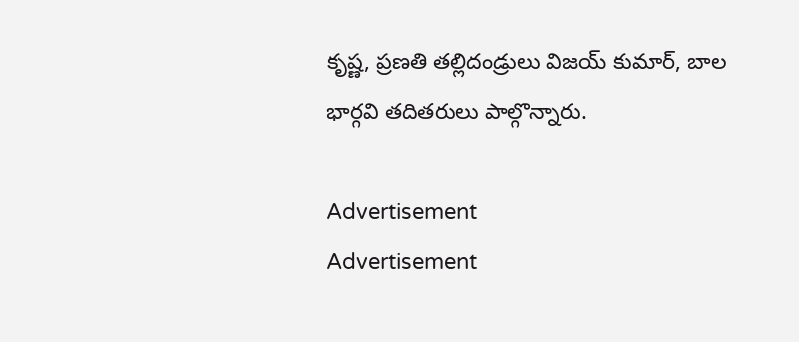కృష్ణ, ప్రణతి తల్లిదండ్రులు విజయ్‌ కుమార్‌, బాల భార్గవి తదితరులు పాల్గొన్నారు.

Advertisement
Advertisement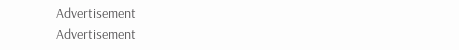Advertisement
Advertisement